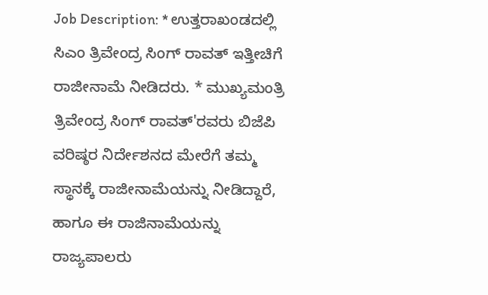Job Description: * ಉತ್ತರಾಖಂಡದಲ್ಲಿ ಸಿಎಂ ತ್ರಿವೇಂದ್ರ ಸಿಂಗ್ ರಾವತ್ ಇತ್ತೀಚಿಗೆ ರಾಜೀನಾಮೆ ನೀಡಿದರು. * ಮುಖ್ಯಮಂತ್ರಿ ತ್ರಿವೇಂದ್ರ ಸಿಂಗ್ ರಾವತ್'ರವರು ಬಿಜೆಪಿ ವರಿಷ್ಠರ ನಿರ್ದೇಶನದ ಮೇರೆಗೆ ತಮ್ಮ ಸ್ಥಾನಕ್ಕೆ ರಾಜೀನಾಮೆಯನ್ನು ನೀಡಿದ್ದಾರೆ, ಹಾಗೂ ಈ ರಾಜಿನಾಮೆಯನ್ನು ರಾಜ್ಯಪಾಲರು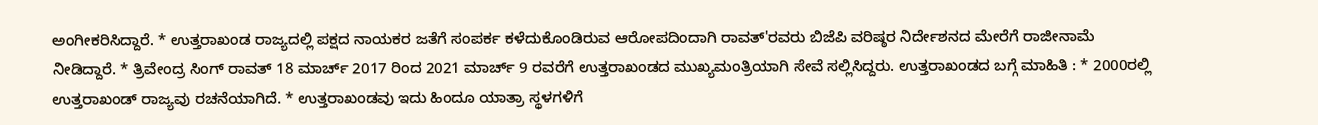ಅಂಗೀಕರಿಸಿದ್ದಾರೆ. * ಉತ್ತರಾಖಂಡ ರಾಜ್ಯದಲ್ಲಿ ಪಕ್ಷದ ನಾಯಕರ ಜತೆಗೆ ಸಂಪರ್ಕ ಕಳೆದುಕೊಂಡಿರುವ ಆರೋಪದಿಂದಾಗಿ ರಾವತ್'ರವರು ಬಿಜೆಪಿ ವರಿಷ್ಠರ ನಿರ್ದೇಶನದ ಮೇರೆಗೆ ರಾಜೀನಾಮೆ ನೀಡಿದ್ದಾರೆ. * ತ್ರಿವೇಂದ್ರ ಸಿಂಗ್ ರಾವತ್ 18 ಮಾರ್ಚ್ 2017 ರಿಂದ 2021 ಮಾರ್ಚ್ 9 ರವರೆಗೆ ಉತ್ತರಾಖಂಡದ ಮುಖ್ಯಮಂತ್ರಿಯಾಗಿ ಸೇವೆ ಸಲ್ಲಿಸಿದ್ದರು. ಉತ್ತರಾಖಂಡದ ಬಗ್ಗೆ ಮಾಹಿತಿ : * 2000ರಲ್ಲಿ ಉತ್ತರಾಖಂಡ್ ರಾಜ್ಯವು ರಚನೆಯಾಗಿದೆ. * ಉತ್ತರಾಖಂಡವು ಇದು ಹಿಂದೂ ಯಾತ್ರಾ ಸ್ಥಳಗಳಿಗೆ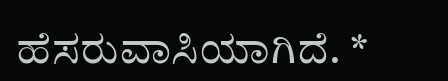ಹೆಸರುವಾಸಿಯಾಗಿದೆ. *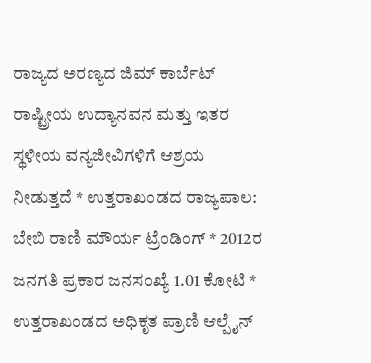ರಾಜ್ಯದ ಅರಣ್ಯದ ಜಿಮ್ ಕಾರ್ಬೆಟ್ ರಾಷ್ಟ್ರೀಯ ಉದ್ಯಾನವನ ಮತ್ತು ಇತರ ಸ್ಥಳೀಯ ವನ್ಯಜೀವಿಗಳಿಗೆ ಆಶ್ರಯ ನೀಡುತ್ತದೆ * ಉತ್ತರಾಖಂಡದ ರಾಜ್ಯಪಾಲ: ಬೇಬಿ ರಾಣಿ ಮೌರ್ಯ ಟ್ರೆಂಡಿಂಗ್ * 2012ರ ಜನಗತಿ ಪ್ರಕಾರ ಜನಸಂಖ್ಯೆ 1.01 ಕೋಟಿ * ಉತ್ತರಾಖಂಡದ ಅಧಿಕೃತ ಪ್ರಾಣಿ ಆಲ್ಪೈನ್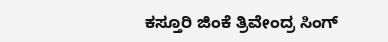ಕಸ್ತೂರಿ ಜಿಂಕೆ ತ್ರಿವೇಂದ್ರ ಸಿಂಗ್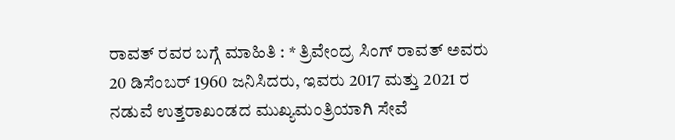ರಾವತ್ ರವರ ಬಗ್ಗೆ ಮಾಹಿತಿ : * ತ್ರಿವೇಂದ್ರ ಸಿಂಗ್ ರಾವತ್ ಅವರು 20 ಡಿಸೆಂಬರ್ 1960 ಜನಿಸಿದರು, ಇವರು 2017 ಮತ್ತು 2021 ರ ನಡುವೆ ಉತ್ತರಾಖಂಡದ ಮುಖ್ಯಮಂತ್ರಿಯಾಗಿ ಸೇವೆ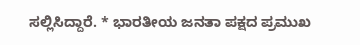ಸಲ್ಲಿಸಿದ್ದಾರೆ. * ಭಾರತೀಯ ಜನತಾ ಪಕ್ಷದ ಪ್ರಮುಖ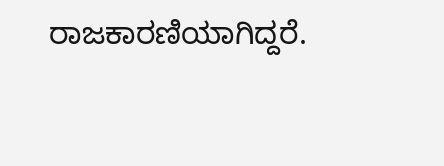ರಾಜಕಾರಣಿಯಾಗಿದ್ದರೆ.